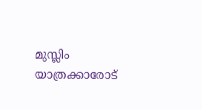മുസ്ലിം യാത്രക്കാരോട്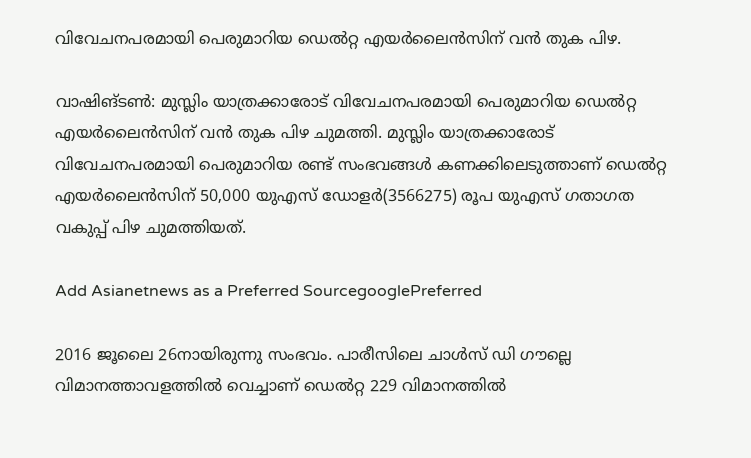വിവേചനപരമായി പെരുമാറിയ ഡെല്‍റ്റ എയര്‍ലൈന്‍സിന് വന്‍ തുക പിഴ.

വാഷിങ്ടണ്‍: മുസ്ലിം യാത്രക്കാരോട് വിവേചനപരമായി പെരുമാറിയ ഡെല്‍റ്റ എയര്‍ലൈന്‍സിന് വന്‍ തുക പിഴ ചുമത്തി. മുസ്ലിം യാത്രക്കാരോട് വിവേചനപരമായി പെരുമാറിയ രണ്ട് സംഭവങ്ങള്‍ കണക്കിലെടുത്താണ് ഡെല്‍റ്റ എയര്‍ലൈന്‍സിന് 50,000 യുഎസ് ഡോളര്‍(3566275) രൂപ യുഎസ് ഗതാഗത വകുപ്പ് പിഴ ചുമത്തിയത്.

Add Asianetnews as a Preferred SourcegooglePreferred

2016 ജൂലൈ 26നായിരുന്നു സംഭവം. പാരീസിലെ ചാള്‍സ് ഡി ഗൗല്ലെ വിമാനത്താവളത്തില്‍ വെച്ചാണ് ഡെല്‍റ്റ 229 വിമാനത്തില്‍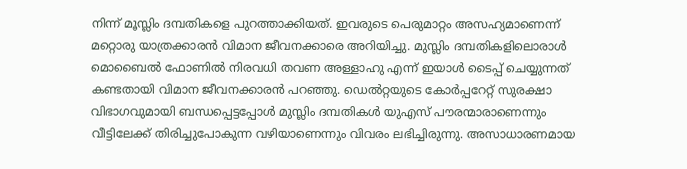നിന്ന് മൂസ്ലിം ദമ്പതികളെ പുറത്താക്കിയത്. ഇവരുടെ പെരുമാറ്റം അസഹ്യമാണെന്ന് മറ്റൊരു യാത്രക്കാരന്‍ വിമാന ജീവനക്കാരെ അറിയിച്ചു. മുസ്ലിം ദമ്പതികളിലൊരാള്‍ മൊബൈല്‍ ഫോണില്‍ നിരവധി തവണ അള്ളാഹു എന്ന് ഇയാള്‍ ടൈപ്പ് ചെയ്യുന്നത് കണ്ടതായി വിമാന ജീവനക്കാരന്‍ പറ‌ഞ്ഞു. ഡെല്‍റ്റയുടെ കോര്‍പ്പറേറ്റ് സുരക്ഷാ വിഭാഗവുമായി ബന്ധപ്പെട്ടപ്പോള്‍ മുസ്ലിം ദമ്പതികള്‍ യുഎസ് പൗരന്മാരാണെന്നും വീട്ടിലേക്ക് തിരിച്ചുപോകുന്ന വഴിയാണെന്നും വിവരം ലഭിച്ചിരുന്നു. അസാധാരണമായ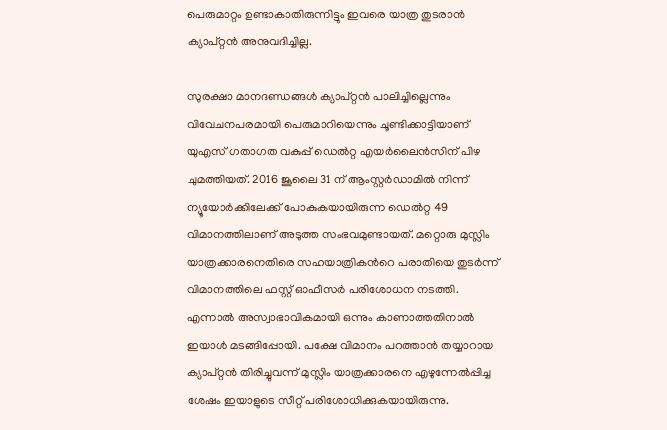പെരുമാറ്റം ഉണ്ടാകാതിരുന്നിട്ടും ഇവരെ യാത്ര തുടരാന്‍ ക്യാപ്റ്റന്‍ അനുവദിച്ചില്ല.

സുരക്ഷാ മാനദണ്ഡങ്ങള്‍ ക്യാപ്റ്റന്‍ പാലിച്ചില്ലെന്നും വിവേചനപരമായി പെരുമാറിയെന്നും ചൂണ്ടിക്കാട്ടിയാണ് യുഎസ് ഗതാഗത വകുപ്പ് ഡെല്‍റ്റ എയര്‍ലൈന്‍സിന് പിഴ ചുമത്തിയത്. 2016 ജൂലൈ 31 ന് ആംസ്റ്റര്‍ഡാമില്‍ നിന്ന് ന്യൂയോര്‍ക്കിലേക്ക് പോകുകയായിരുന്ന ഡെല്‍റ്റ 49 വിമാനത്തിലാണ് അടുത്ത സംഭവമുണ്ടായത്. മറ്റൊരു മുസ്ലിം യാത്രക്കാരനെതിരെ സഹയാത്രികന്‍റെ പരാതിയെ തുടര്‍ന്ന് വിമാനത്തിലെ ഫസ്റ്റ് ഓഫീസര്‍ പരിശോധന നടത്തി. എന്നാല്‍ അസ്വാഭാവികമായി ഒന്നും കാണാത്തതിനാല്‍ ഇയാള്‍ മടങ്ങിപ്പോയി. പക്ഷേ വിമാനം പറത്താന്‍ തയ്യാറായ ക്യാപ്റ്റന്‍ തിരിച്ചുവന്ന് മുസ്ലിം യാത്രക്കാരനെ എഴുന്നേല്‍പ്പിച്ച ശേഷം ഇയാളുടെ സീറ്റ് പരിശോധിക്കുകയായിരുന്നു.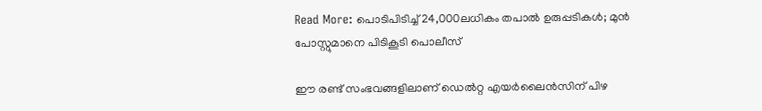Read More: പൊടിപിടിച്ച് 24,000ലധികം തപാൽ ഉരുപ്പടികൾ; മുൻ പോസ്റ്റുമാനെ പിടികൂടി പൊലീസ്

ഈ രണ്ട് സംഭവങ്ങളിലാണ് ഡെല്‍റ്റ എയര്‍ലൈന്‍സിന് പിഴ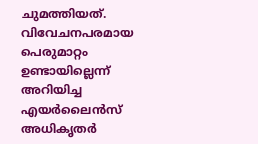ചുമത്തിയത്. വിവേചനപരമായ പെരുമാറ്റം ഉണ്ടായില്ലെന്ന് അറിയിച്ച എയര്‍ലൈന്‍സ് അധികൃതര്‍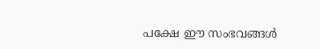പക്ഷേ ഈ സംഭവങ്ങള്‍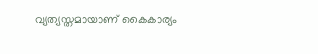വ്യത്യസ്തമായാണ് കൈകാര്യം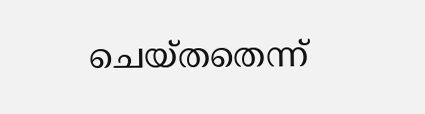ചെയ്തതെന്ന്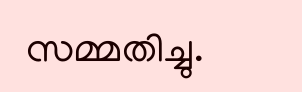സമ്മതിച്ചു.